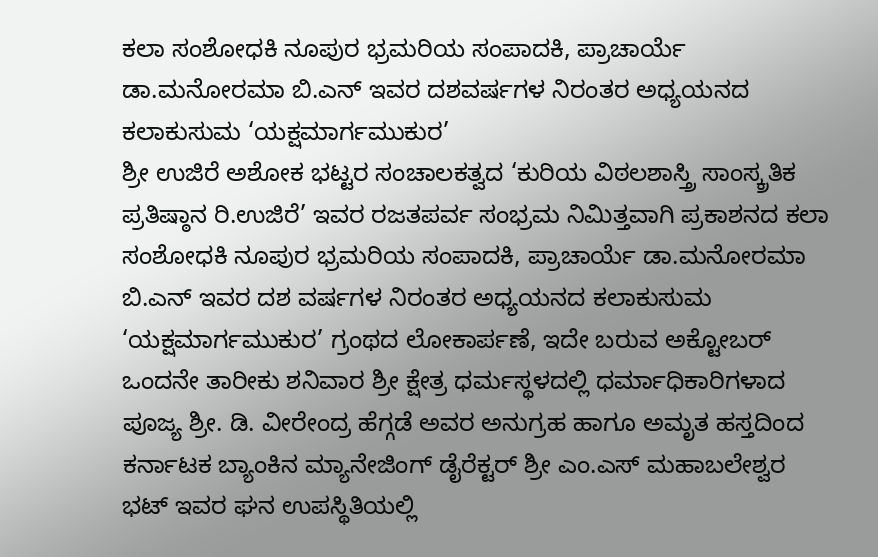ಕಲಾ ಸಂಶೋಧಕಿ ನೂಪುರ ಭ್ರಮರಿಯ ಸಂಪಾದಕಿ, ಪ್ರಾಚಾರ್ಯೆ ಡಾ.ಮನೋರಮಾ ಬಿ.ಎನ್ ಇವರ ದಶವರ್ಷಗಳ ನಿರಂತರ ಅಧ್ಯಯನದ ಕಲಾಕುಸುಮ ‘ಯಕ್ಷಮಾರ್ಗಮುಕುರ’
ಶ್ರೀ ಉಜಿರೆ ಅಶೋಕ ಭಟ್ಟರ ಸಂಚಾಲಕತ್ವದ ‘ಕುರಿಯ ವಿಠಲಶಾಸ್ತ್ರಿ ಸಾಂಸ್ಕ್ರತಿಕ ಪ್ರತಿಷ್ಠಾನ ರಿ.ಉಜಿರೆ’ ಇವರ ರಜತಪರ್ವ ಸಂಭ್ರಮ ನಿಮಿತ್ತವಾಗಿ ಪ್ರಕಾಶನದ ಕಲಾ ಸಂಶೋಧಕಿ ನೂಪುರ ಭ್ರಮರಿಯ ಸಂಪಾದಕಿ, ಪ್ರಾಚಾರ್ಯೆ ಡಾ.ಮನೋರಮಾ ಬಿ.ಎನ್ ಇವರ ದಶ ವರ್ಷಗಳ ನಿರಂತರ ಅಧ್ಯಯನದ ಕಲಾಕುಸುಮ ‘ಯಕ್ಷಮಾರ್ಗಮುಕುರ’ ಗ್ರಂಥದ ಲೋಕಾರ್ಪಣೆ, ಇದೇ ಬರುವ ಅಕ್ಟೋಬರ್ ಒಂದನೇ ತಾರೀಕು ಶನಿವಾರ ಶ್ರೀ ಕ್ಷೇತ್ರ ಧರ್ಮಸ್ಥಳದಲ್ಲಿ ಧರ್ಮಾಧಿಕಾರಿಗಳಾದ ಪೂಜ್ಯ ಶ್ರೀ. ಡಿ. ವೀರೇಂದ್ರ ಹೆಗ್ಗಡೆ ಅವರ ಅನುಗ್ರಹ ಹಾಗೂ ಅಮೃತ ಹಸ್ತದಿಂದ ಕರ್ನಾಟಕ ಬ್ಯಾಂಕಿನ ಮ್ಯಾನೇಜಿಂಗ್ ಡೈರೆಕ್ಟರ್ ಶ್ರೀ ಎಂ.ಎಸ್ ಮಹಾಬಲೇಶ್ವರ ಭಟ್ ಇವರ ಘನ ಉಪಸ್ಥಿತಿಯಲ್ಲಿ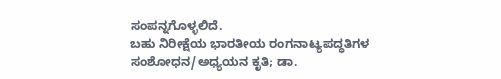ಸಂಪನ್ನಗೊಳ್ಳಲಿದೆ.
ಬಹು ನಿರೀಕ್ಷೆಯ ಭಾರತೀಯ ರಂಗನಾಟ್ಯಪದ್ಧತಿಗಳ ಸಂಶೋಧನ/ಅಧ್ಯಯನ ಕೃತಿ; ಡಾ.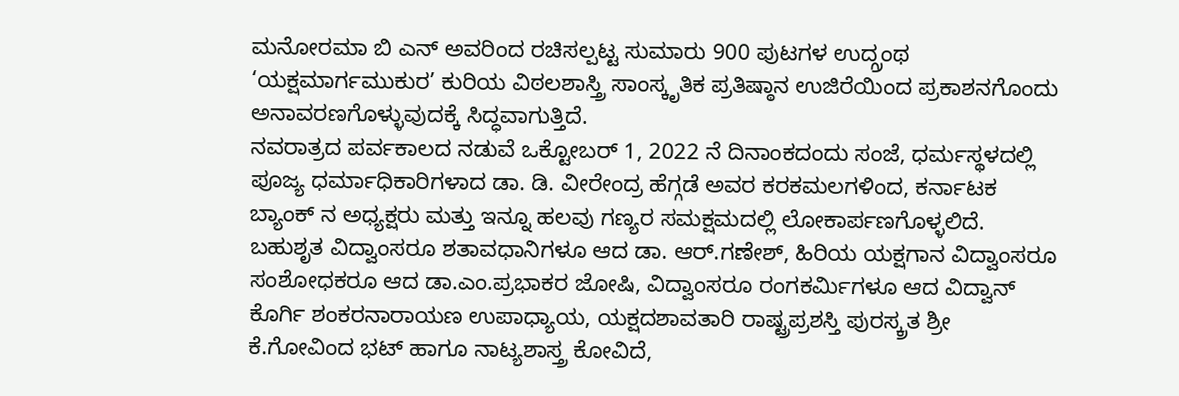ಮನೋರಮಾ ಬಿ ಎನ್ ಅವರಿಂದ ರಚಿಸಲ್ಪಟ್ಟ ಸುಮಾರು 900 ಪುಟಗಳ ಉದ್ಗ್ರಂಥ ‘ಯಕ್ಷಮಾರ್ಗಮುಕುರ’ ಕುರಿಯ ವಿಠಲಶಾಸ್ತ್ರಿ ಸಾಂಸ್ಕೃತಿಕ ಪ್ರತಿಷ್ಠಾನ ಉಜಿರೆಯಿಂದ ಪ್ರಕಾಶನಗೊಂದು ಅನಾವರಣಗೊಳ್ಳುವುದಕ್ಕೆ ಸಿದ್ಧವಾಗುತ್ತಿದೆ.
ನವರಾತ್ರದ ಪರ್ವಕಾಲದ ನಡುವೆ ಒಕ್ಟೋಬರ್ 1, 2022 ನೆ ದಿನಾಂಕದಂದು ಸಂಜೆ, ಧರ್ಮಸ್ಥಳದಲ್ಲಿ ಪೂಜ್ಯ ಧರ್ಮಾಧಿಕಾರಿಗಳಾದ ಡಾ. ಡಿ. ವೀರೇಂದ್ರ ಹೆಗ್ಗಡೆ ಅವರ ಕರಕಮಲಗಳಿಂದ, ಕರ್ನಾಟಕ ಬ್ಯಾಂಕ್ ನ ಅಧ್ಯಕ್ಷರು ಮತ್ತು ಇನ್ನೂ ಹಲವು ಗಣ್ಯರ ಸಮಕ್ಷಮದಲ್ಲಿ ಲೋಕಾರ್ಪಣಗೊಳ್ಳಲಿದೆ.
ಬಹುಶೃತ ವಿದ್ವಾಂಸರೂ ಶತಾವಧಾನಿಗಳೂ ಆದ ಡಾ. ಆರ್.ಗಣೇಶ್, ಹಿರಿಯ ಯಕ್ಷಗಾನ ವಿದ್ವಾಂಸರೂ ಸಂಶೋಧಕರೂ ಆದ ಡಾ.ಎಂ.ಪ್ರಭಾಕರ ಜೋಷಿ, ವಿದ್ವಾಂಸರೂ ರಂಗಕರ್ಮಿಗಳೂ ಆದ ವಿದ್ವಾನ್ ಕೊರ್ಗಿ ಶಂಕರನಾರಾಯಣ ಉಪಾಧ್ಯಾಯ, ಯಕ್ಷದಶಾವತಾರಿ ರಾಷ್ಟ್ರಪ್ರಶಸ್ತಿ ಪುರಸ್ಕ್ರತ ಶ್ರೀ ಕೆ.ಗೋವಿಂದ ಭಟ್ ಹಾಗೂ ನಾಟ್ಯಶಾಸ್ತ್ರ ಕೋವಿದೆ,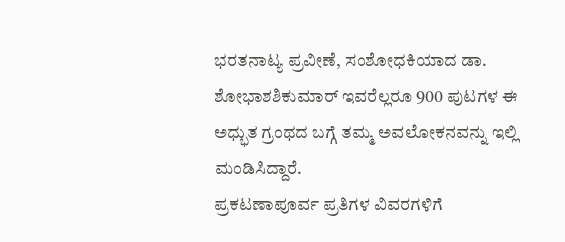ಭರತನಾಟ್ಯ ಪ್ರವೀಣೆ, ಸಂಶೋಧಕಿಯಾದ ಡಾ. ಶೋಭಾಶಶಿಕುಮಾರ್ ಇವರೆಲ್ಲರೂ 900 ಪುಟಗಳ ಈ ಅಧ್ಭುತ ಗ್ರಂಥದ ಬಗ್ಗೆ ತಮ್ಮ ಅವಲೋಕನವನ್ನು ಇಲ್ಲಿ ಮಂಡಿಸಿದ್ದಾರೆ.
ಪ್ರಕಟಣಾಪೂರ್ವ ಪ್ರತಿಗಳ ವಿವರಗಳಿಗೆ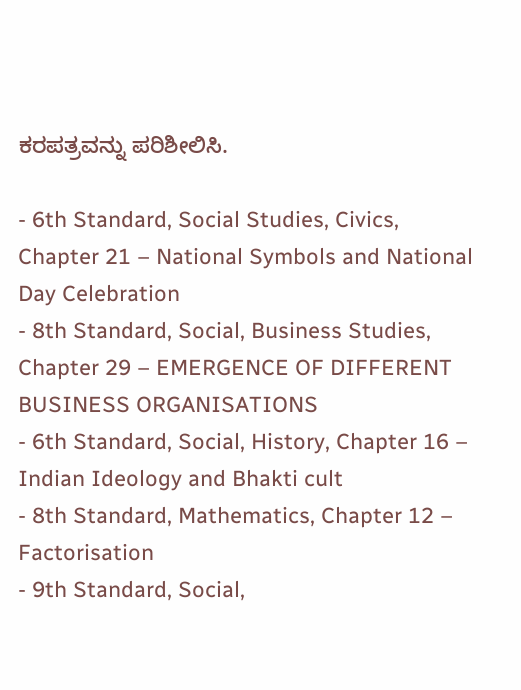ಕರಪತ್ರವನ್ನು ಪರಿಶೀಲಿಸಿ.

- 6th Standard, Social Studies, Civics, Chapter 21 – National Symbols and National Day Celebration
- 8th Standard, Social, Business Studies, Chapter 29 – EMERGENCE OF DIFFERENT BUSINESS ORGANISATIONS
- 6th Standard, Social, History, Chapter 16 – Indian Ideology and Bhakti cult
- 8th Standard, Mathematics, Chapter 12 – Factorisation
- 9th Standard, Social,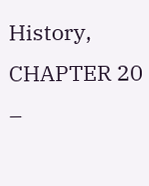History, CHAPTER 20 –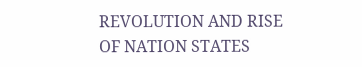REVOLUTION AND RISE OF NATION STATES